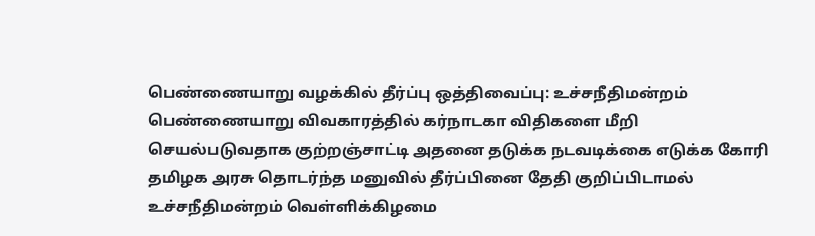பெண்ணையாறு வழக்கில் தீர்ப்பு ஒத்திவைப்பு: உச்சநீதிமன்றம்
பெண்ணையாறு விவகாரத்தில் கர்நாடகா விதிகளை மீறி செயல்படுவதாக குற்றஞ்சாட்டி அதனை தடுக்க நடவடிக்கை எடுக்க கோரி தமிழக அரசு தொடர்ந்த மனுவில் தீர்ப்பினை தேதி குறிப்பிடாமல் உச்சநீதிமன்றம் வெள்ளிக்கிழமை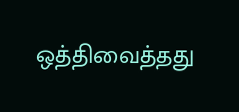ஒத்திவைத்தது